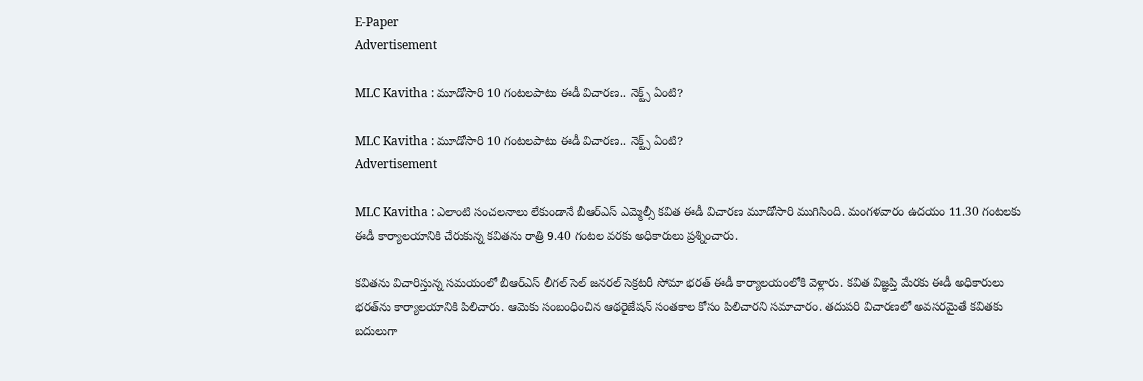E-Paper
Advertisement

MLC Kavitha : మూడోసారి 10 గంటలపాటు ఈడీ విచారణ.. నెక్ట్స్ ఏంటి?

MLC Kavitha : మూడోసారి 10 గంటలపాటు ఈడీ విచారణ.. నెక్ట్స్ ఏంటి?
Advertisement

MLC Kavitha : ఎలాంటి సంచలనాలు లేకుండానే బీఆర్ఎస్ ఎమ్మెల్సీ కవిత ఈడీ విచారణ మూడోసారి ముగిసింది. మంగళవారం ఉదయం 11.30 గంటలకు ఈడీ కార్యాలయానికి చేరుకున్న కవితను రాత్రి 9.40 గంటల వరకు అధికారులు ప్రశ్నించారు.

కవితను విచారిస్తున్న సమయంలో బీఆర్ఎస్ లీగల్‌ సెల్‌ జనరల్‌ సెక్రటరీ సోమా భరత్‌ ఈడీ కార్యాలయంలోకి వెళ్లారు. కవిత విజ్ఞప్తి మేరకు ఈడీ అధికారులు భరత్‌ను కార్యాలయానికి పిలిచారు. ఆమెకు సంబంధించిన ఆథరైజేషన్‌ సంతకాల కోసం పిలిచారని సమాచారం. తదుపరి విచారణలో అవసరమైతే కవితకు బదులుగా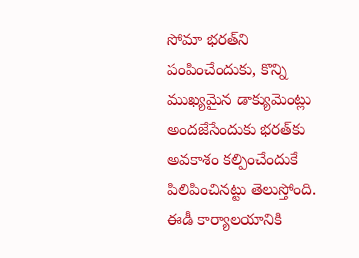సోమా భరత్‌ని పంపించేందుకు, కొన్ని ముఖ్యమైన డాక్యుమెంట్లు అందజేసేందుకు భరత్‌కు అవకాశం కల్పించేందుకే పిలిపించినట్టు తెలుస్తోంది. ఈడీ కార్యాలయానికి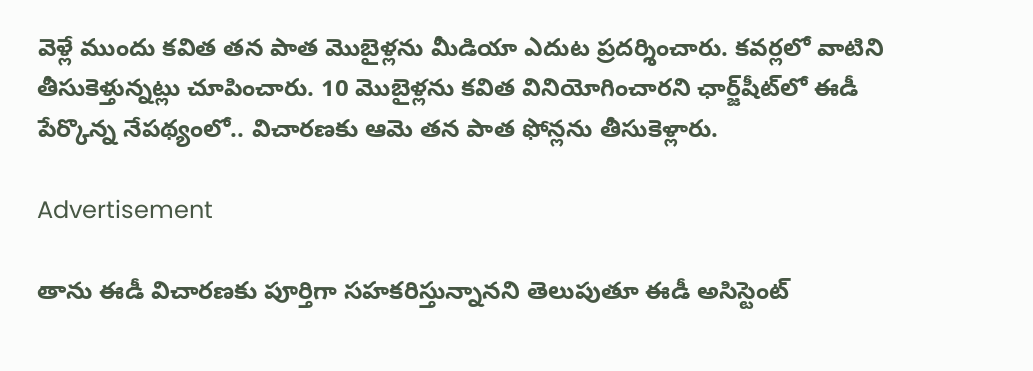వెళ్లే ముందు కవిత తన పాత మొబైళ్లను మీడియా ఎదుట ప్రదర్శించారు. కవర్లలో వాటిని తీసుకెళ్తున్నట్లు చూపించారు. 10 మొబైళ్లను కవిత వినియోగించారని ఛార్జ్‌షీట్‌లో ఈడీ పేర్కొన్న నేపథ్యంలో.. విచారణకు ఆమె తన పాత ఫోన్లను తీసుకెళ్లారు.

Advertisement

తాను ఈడీ విచారణకు పూర్తిగా సహకరిస్తున్నానని తెలుపుతూ ఈడీ అసిస్టెంట్‌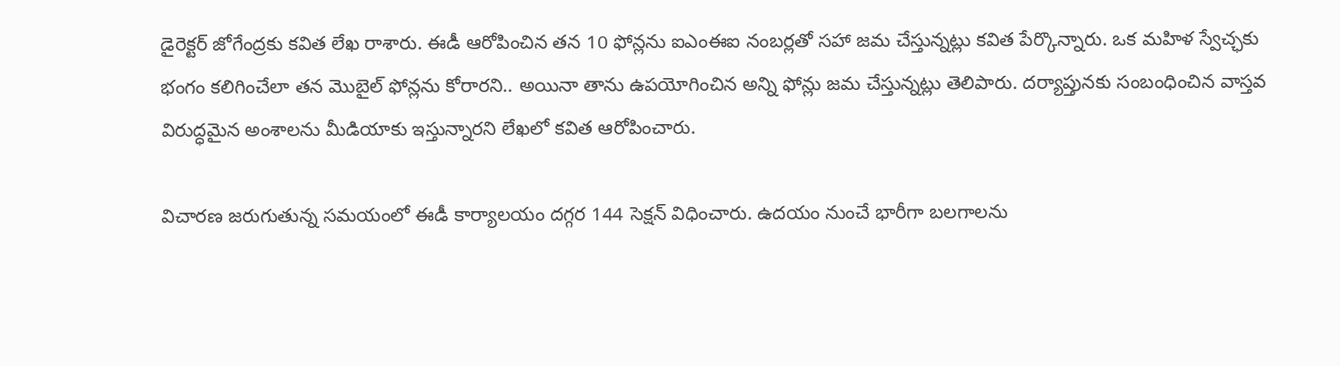డైరెక్టర్‌ జోగేంద్రకు కవిత లేఖ రాశారు. ఈడీ ఆరోపించిన తన 10 ఫోన్లను ఐఎంఈఐ నంబర్లతో సహా జమ చేస్తున్నట్లు కవిత పేర్కొన్నారు. ఒక మహిళ స్వేచ్ఛకు భంగం కలిగించేలా తన మొబైల్‌ ఫోన్లను కోరారని.. అయినా తాను ఉపయోగించిన అన్ని ఫోన్లు జమ చేస్తున్నట్లు తెలిపారు. దర్యాప్తునకు సంబంధించిన వాస్తవ విరుద్ధమైన అంశాలను మీడియాకు ఇస్తున్నారని లేఖలో కవిత ఆరోపించారు.

విచారణ జరుగుతున్న సమయంలో ఈడీ కార్యాలయం దగ్గర 144 సెక్షన్ విధించారు. ఉదయం నుంచే భారీగా బలగాలను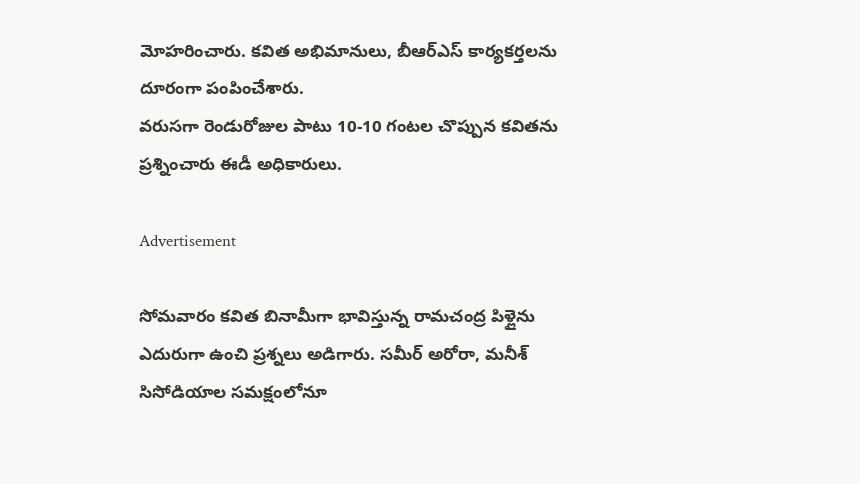మోహరించారు. కవిత అభిమానులు, బీఆర్ఎస్ కార్యకర్తలను దూరంగా పంపించేశారు.
వరుసగా రెండురోజుల పాటు 10-10 గంటల చొప్పున కవితను ప్రశ్నించారు ఈడీ అధికారులు.

Advertisement

సోమవారం కవిత బినామీగా భావిస్తున్న రామచంద్ర పిళ్లైను ఎదురుగా ఉంచి ప్రశ్నలు అడిగారు. సమీర్ అరోరా, మనీశ్ సిసోడియాల సమక్షంలోనూ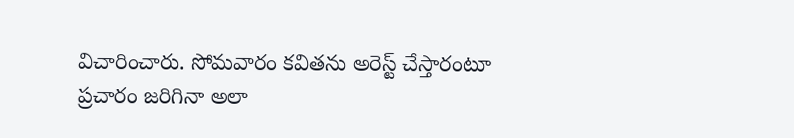విచారించారు. సోమవారం కవితను అరెస్ట్ చేస్తారంటూ ప్రచారం జరిగినా అలా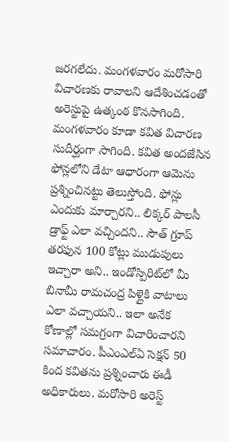జరగలేదు. మంగళవారం మరోసారి విచారణకు రావాలని ఆదేశించడంతో అరెస్టుపై ఉత్కంఠ కొనసాగింది. మంగళవారం కూడా కవిత విచారణ సుదీర్ఘంగా సాగింది. కవిత అందజేసిన ఫోన్లలోని డేటా ఆధారంగా ఆమెను ప్రశ్నించినట్టు తెలుస్తోంది. ఫోన్లు ఎందుకు మార్చారని.. లిక్కర్ పాలసీ డ్రాఫ్ట్ ఎలా వచ్చిందని.. సౌత్ గ్రూప్ తరఫున 100 కోట్లు ముడుపులు ఇచ్చారా అని.. ఇండోస్పిరిట్‌లో మీ బినామీ రామచంద్ర పిళ్లైకి వాటాలు ఎలా వచ్చాయని.. ఇలా అనేక కోణాల్లో సమగ్రంగా విచారించారని సమాచారం. పీఎంఎల్‌ఏ సెక్షన్ 50 కింద కవితను ప్రశ్నించారు ఈడీ అధికారులు. మరోసారి అరెస్ట్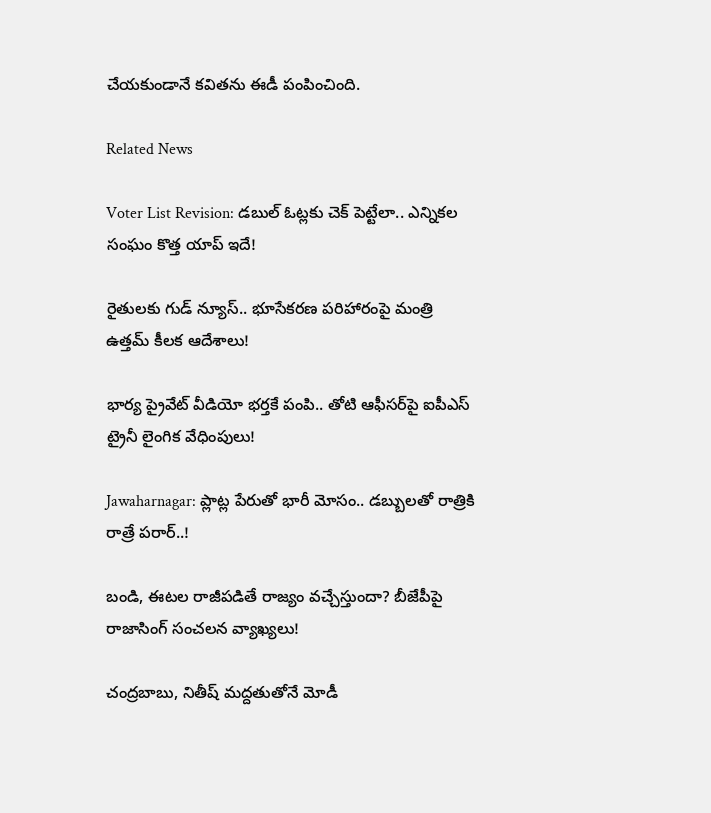చేయకుండానే కవితను ఈడీ పంపించింది.

Related News

Voter List Revision: డబుల్ ఓట్లకు చెక్ పెట్టేలా.. ఎన్నికల సంఘం కొత్త యాప్ ఇదే!

రైతులకు గుడ్ న్యూస్.. భూసేకరణ పరిహారంపై మంత్రి ఉత్తమ్ కీలక ఆదేశాలు!

భార్య ప్రైవేట్ వీడియో భర్తకే పంపి.. తోటి ఆఫీసర్‌పై ఐపీఎస్ ట్రైనీ లైంగిక వేధింపులు!

Jawaharnagar: ప్లాట్ల పేరుతో భారీ మోసం.. డబ్బులతో రాత్రికి రాత్రే పరార్..!

బండి, ఈటల రాజీపడితే రాజ్యం వచ్చేస్తుందా? బీజేపీపై రాజాసింగ్ సంచలన వ్యాఖ్యలు!

చంద్రబాబు, నితీష్ మద్దతుతోనే మోడీ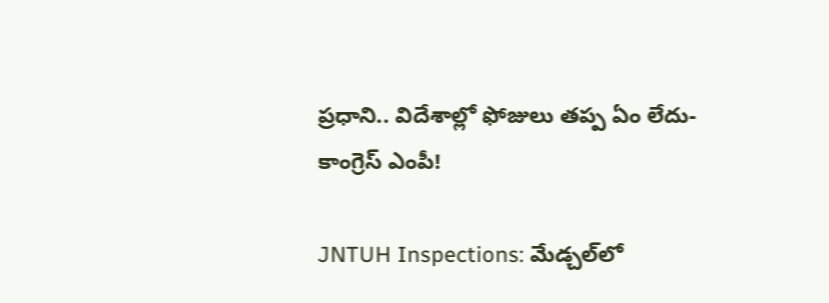ప్రధాని.. విదేశాల్లో ఫోజులు తప్ప ఏం లేదు- కాంగ్రెస్ ఎంపీ!

JNTUH Inspections: మేడ్చల్‌లో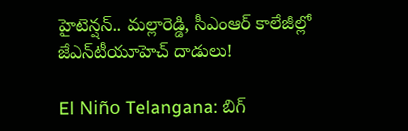హైటెన్షన్.. మల్లారెడ్డి, సీఎంఆర్ కాలేజీల్లో జేఎన్‌టీయూహెచ్ దాడులు!

El Niño Telangana: బిగ్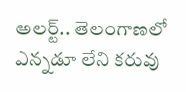అలర్ట్.. తెలంగాణలో ఎన్నడూ లేని కరువు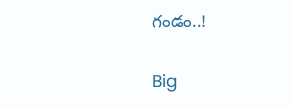గండం..!

Big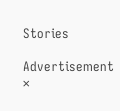Stories

Advertisement
×